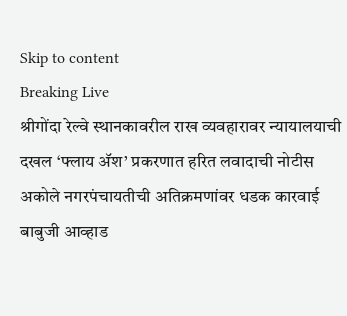Skip to content
Breaking Live
श्रीगोंदा रेल्वे स्थानकावरील राख व्यवहारावर न्यायालयाची दखल ‘फ्लाय अ‍ॅश’ प्रकरणात हरित लवादाची नोटीस अकोले नगरपंचायतीची अतिक्रमणांवर धडक कारवाई बाबुजी आव्हाड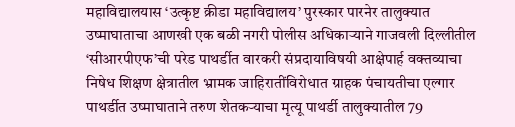महाविद्यालयास ‘उत्कृष्ट क्रीडा महाविद्यालय’ पुरस्कार पारनेर तालुक्यात उष्माघाताचा आणखी एक बळी नगरी पोलीस अधिकार्‍याने गाजवली दिल्लीतील ‘सीआरपीएफ’ची परेड पाथर्डीत वारकरी संप्रदायाविषयी आक्षेपार्ह वक्तव्याचा निषेध शिक्षण क्षेत्रातील भ्रामक जाहिरातींविरोधात ग्राहक पंचायतीचा एल्गार पाथर्डीत उष्माघाताने तरुण शेतकर्‍याचा मृत्यू पाथर्डी तालुक्यातील 79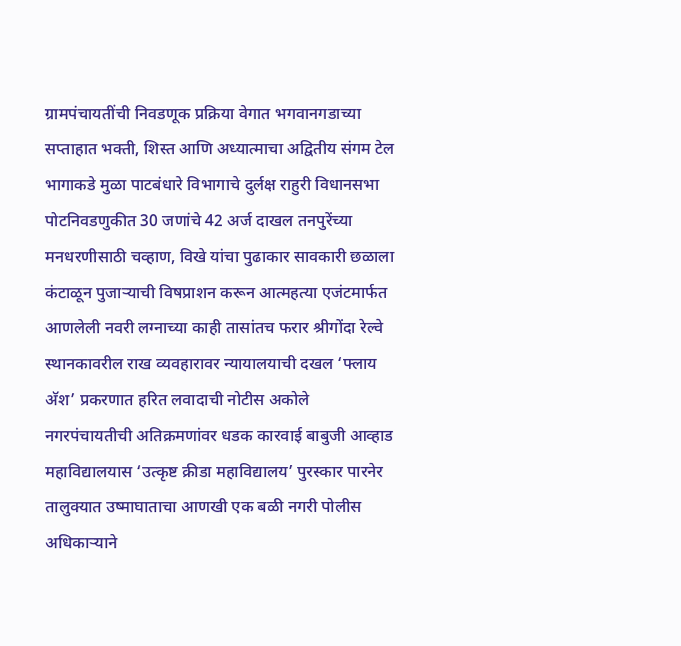ग्रामपंचायतींची निवडणूक प्रक्रिया वेगात भगवानगडाच्या सप्ताहात भक्ती, शिस्त आणि अध्यात्माचा अद्वितीय संगम टेल भागाकडे मुळा पाटबंधारे विभागाचे दुर्लक्ष राहुरी विधानसभा पोटनिवडणुकीत 30 जणांचे 42 अर्ज दाखल तनपुरेंच्या मनधरणीसाठी चव्हाण, विखे यांचा पुढाकार सावकारी छळाला कंटाळून पुजार्‍याची विषप्राशन करून आत्महत्या एजंटमार्फत आणलेली नवरी लग्नाच्या काही तासांतच फरार श्रीगोंदा रेल्वे स्थानकावरील राख व्यवहारावर न्यायालयाची दखल ‘फ्लाय अ‍ॅश’ प्रकरणात हरित लवादाची नोटीस अकोले नगरपंचायतीची अतिक्रमणांवर धडक कारवाई बाबुजी आव्हाड महाविद्यालयास ‘उत्कृष्ट क्रीडा महाविद्यालय’ पुरस्कार पारनेर तालुक्यात उष्माघाताचा आणखी एक बळी नगरी पोलीस अधिकार्‍याने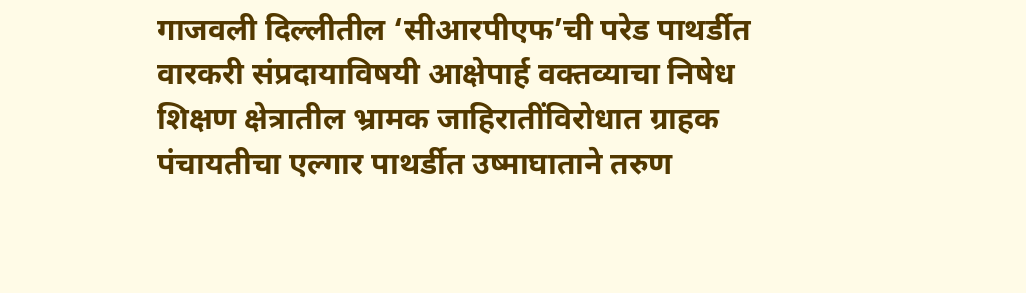गाजवली दिल्लीतील ‘सीआरपीएफ’ची परेड पाथर्डीत वारकरी संप्रदायाविषयी आक्षेपार्ह वक्तव्याचा निषेध शिक्षण क्षेत्रातील भ्रामक जाहिरातींविरोधात ग्राहक पंचायतीचा एल्गार पाथर्डीत उष्माघाताने तरुण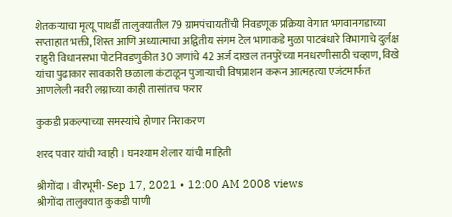शेतकर्‍याचा मृत्यू पाथर्डी तालुक्यातील 79 ग्रामपंचायतींची निवडणूक प्रक्रिया वेगात भगवानगडाच्या सप्ताहात भक्ती, शिस्त आणि अध्यात्माचा अद्वितीय संगम टेल भागाकडे मुळा पाटबंधारे विभागाचे दुर्लक्ष राहुरी विधानसभा पोटनिवडणुकीत 30 जणांचे 42 अर्ज दाखल तनपुरेंच्या मनधरणीसाठी चव्हाण, विखे यांचा पुढाकार सावकारी छळाला कंटाळून पुजार्‍याची विषप्राशन करून आत्महत्या एजंटमार्फत आणलेली नवरी लग्नाच्या काही तासांतच फरार

कुकडी प्रकल्पाच्या समस्यांचे होणार निराकरण

शरद पवार यांची ग्वाही । घनश्याम शेलार यांची माहिती

श्रीगोंदा । वीरभूमी- Sep 17, 2021 • 12:00 AM 2008 views
श्रीगोंदा तालुक्यात कुकडी पाणी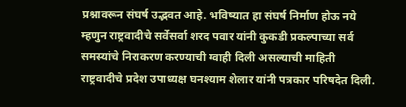प्रश्नावरून संघर्ष उद्भवत आहे. भविष्यात हा संघर्ष निर्माण होऊ नये म्हणुन राष्ट्रवादीचे सर्वेसर्वा शरद पवार यांनी कुकडी प्रकल्पाच्या सर्व समस्यांचे निराकरण करण्याची ग्वाही दिली असल्याची माहिती राष्ट्रवादीचे प्रदेश उपाध्यक्ष घनश्याम शेलार यांनी पत्रकार परिषदेत दिली.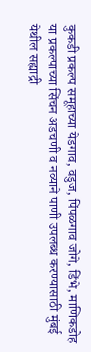कुकडी प्रकल्प समूहाच्या येडगाव, वडुज, पिंपळगाव जोगे, डिंभे, माणिकडोह या प्रकल्पाच्या सिंचन अडचणी व नव्याने पाणी उपलब्ध करण्यासाठी मुंबई येथील सह्याद्री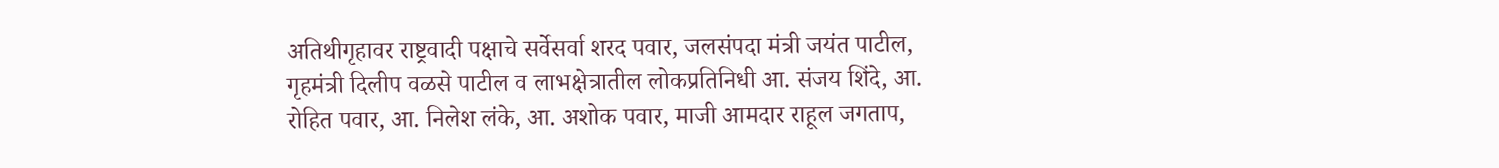अतिथीगृहावर राष्ट्रवादी पक्षाचे सर्वेसर्वा शरद पवार, जलसंपदा मंत्री जयंत पाटील, गृहमंत्री दिलीप वळसे पाटील व लाभक्षेत्रातील लोकप्रतिनिधी आ. संजय शिंदे, आ. रोहित पवार, आ. निलेश लंके, आ. अशोक पवार, माजी आमदार राहूल जगताप,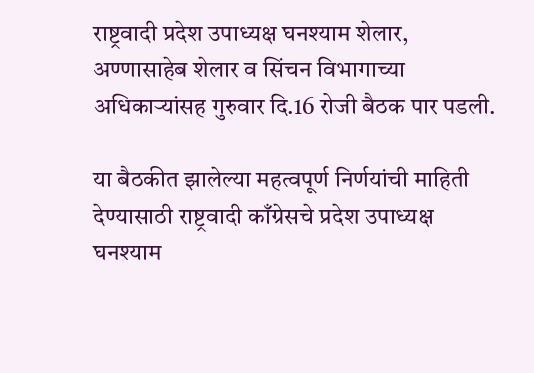राष्ट्रवादी प्रदेश उपाध्यक्ष घनश्याम शेलार, अण्णासाहेब शेलार व सिंचन विभागाच्या अधिकार्‍यांसह गुरुवार दि.16 रोजी बैठक पार पडली.

या बैठकीत झालेल्या महत्वपूर्ण निर्णयांची माहिती देण्यासाठी राष्ट्रवादी काँग्रेसचे प्रदेश उपाध्यक्ष घनश्याम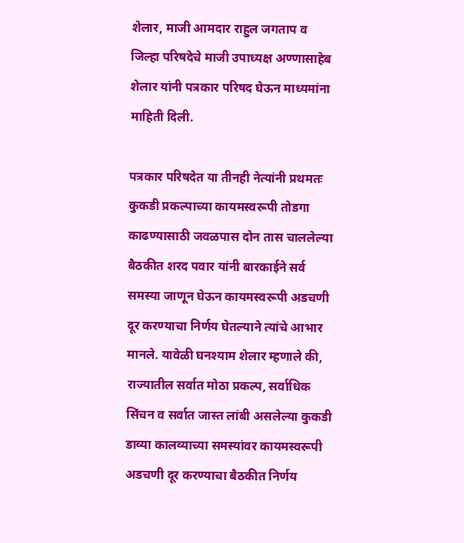शेलार, माजी आमदार राहुल जगताप व जिल्हा परिषदेचे माजी उपाध्यक्ष अण्णासाहेब शेलार यांनी पत्रकार परिषद घेऊन माध्यमांना माहिती दिली.

पत्रकार परिषदेत या तीनही नेत्यांनी प्रथमतः कुकडी प्रकल्पाच्या कायमस्वरूपी तोडगा काढण्यासाठी जवळपास दोन तास चाललेल्या बैठकीत शरद पवार यांनी बारकाईने सर्व समस्या जाणून घेऊन कायमस्वरूपी अडचणी दूर करण्याचा निर्णय घेतल्याने त्यांचे आभार मानले. यावेळी घनश्याम शेलार म्हणाले की, राज्यातील सर्वात मोठा प्रकल्प, सर्वाधिक सिंचन व सर्वात जास्त लांबी असलेल्या कुकडी डाव्या कालव्याच्या समस्यांवर कायमस्वरूपी अडचणी दूर करण्याचा बैठकीत निर्णय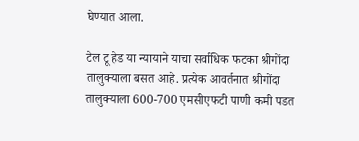घेण्यात आला.

टेल टू हेड या न्यायाने याचा सर्वाधिक फटका श्रीगोंदा तालुक्याला बसत आहे. प्रत्येक आवर्तनात श्रीगोंदा तालुक्याला 600-700 एमसीएफटी पाणी कमी पडत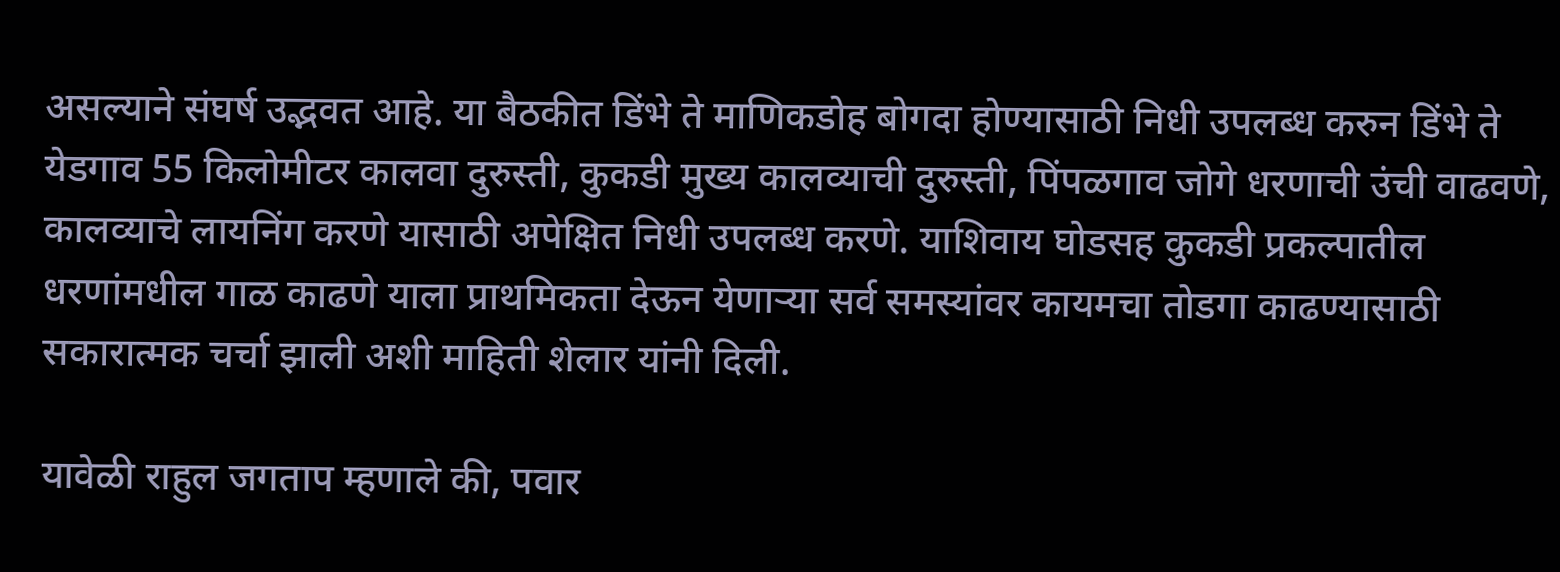असल्याने संघर्ष उद्भवत आहे. या बैठकीत डिंभे ते माणिकडोह बोगदा होण्यासाठी निधी उपलब्ध करुन डिंभे ते येडगाव 55 किलोमीटर कालवा दुरुस्ती, कुकडी मुख्य कालव्याची दुरुस्ती, पिंपळगाव जोगे धरणाची उंची वाढवणे, कालव्याचे लायनिंग करणे यासाठी अपेक्षित निधी उपलब्ध करणे. याशिवाय घोडसह कुकडी प्रकल्पातील धरणांमधील गाळ काढणे याला प्राथमिकता देऊन येणार्‍या सर्व समस्यांवर कायमचा तोडगा काढण्यासाठी सकारात्मक चर्चा झाली अशी माहिती शेलार यांनी दिली.

यावेळी राहुल जगताप म्हणाले की, पवार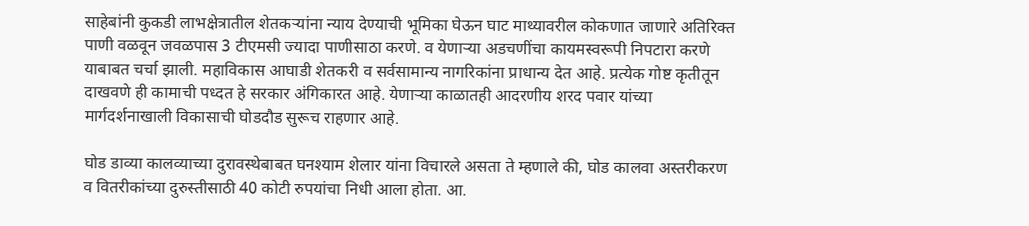साहेबांनी कुकडी लाभक्षेत्रातील शेतकर्‍यांना न्याय देण्याची भूमिका घेऊन घाट माथ्यावरील कोकणात जाणारे अतिरिक्त पाणी वळवून जवळपास 3 टीएमसी ज्यादा पाणीसाठा करणे. व येणार्‍या अडचणींचा कायमस्वरूपी निपटारा करणे याबाबत चर्चा झाली. महाविकास आघाडी शेतकरी व सर्वसामान्य नागरिकांना प्राधान्य देत आहे. प्रत्येक गोष्ट कृतीतून दाखवणे ही कामाची पध्दत हे सरकार अंगिकारत आहे. येणार्‍या काळातही आदरणीय शरद पवार यांच्या मार्गदर्शनाखाली विकासाची घोडदौड सुरूच राहणार आहे.

घोड डाव्या कालव्याच्या दुरावस्थेबाबत घनश्याम शेलार यांना विचारले असता ते म्हणाले की, घोड कालवा अस्तरीकरण व वितरीकांच्या दुरुस्तीसाठी 40 कोटी रुपयांचा निधी आला होता. आ.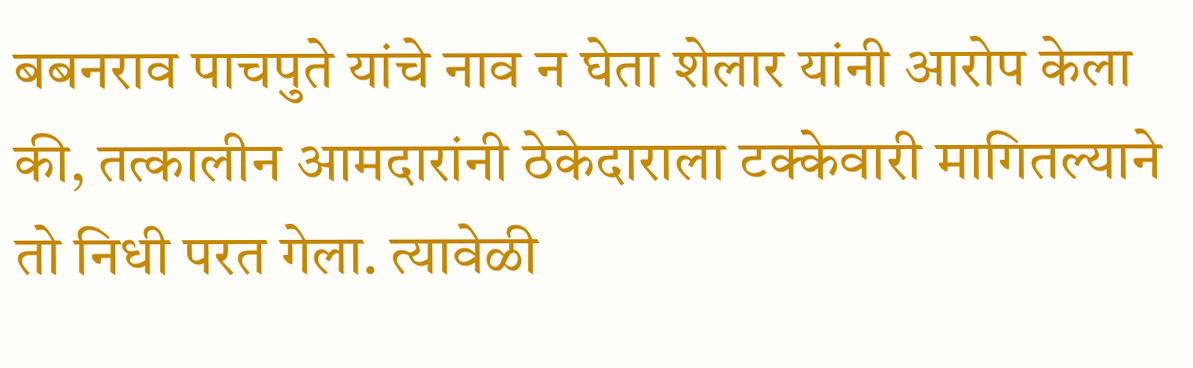बबनराव पाचपुते यांचे नाव न घेता शेलार यांनी आरोप केला की, तत्कालीन आमदारांनी ठेकेदाराला टक्केवारी मागितल्याने तो निधी परत गेला. त्यावेळी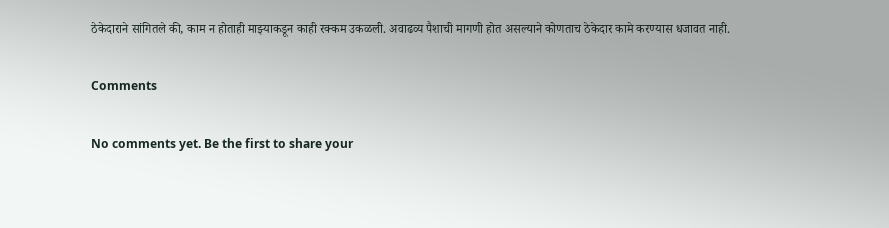ठेकेदाराने सांगितले की, काम न होताही माझ्याकडून काही रक्कम उकळली. अवाढव्य पैशाची मागणी होत असल्याने कोणताच ठेकेदार कामे करण्यास धजावत नाही.

Comments

No comments yet. Be the first to share your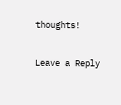thoughts!

Leave a Reply